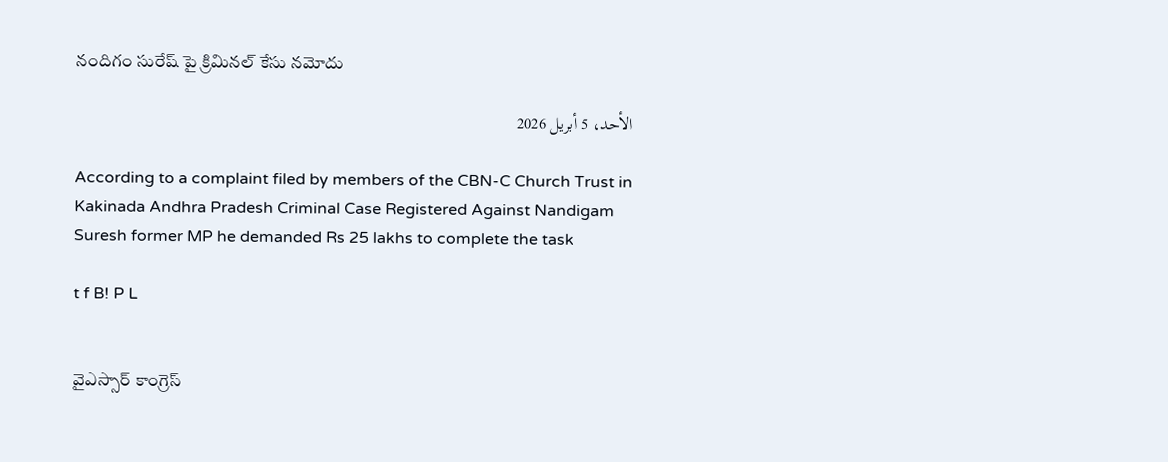నందిగం సురేష్ పై క్రిమినల్ కేసు నమోదు

الأحد، 5 أبريل 2026

According to a complaint filed by members of the CBN-C Church Trust in Kakinada Andhra Pradesh Criminal Case Registered Against Nandigam Suresh former MP he demanded Rs 25 lakhs to complete the task

t f B! P L


వైఎస్సార్ కాంగ్రెస్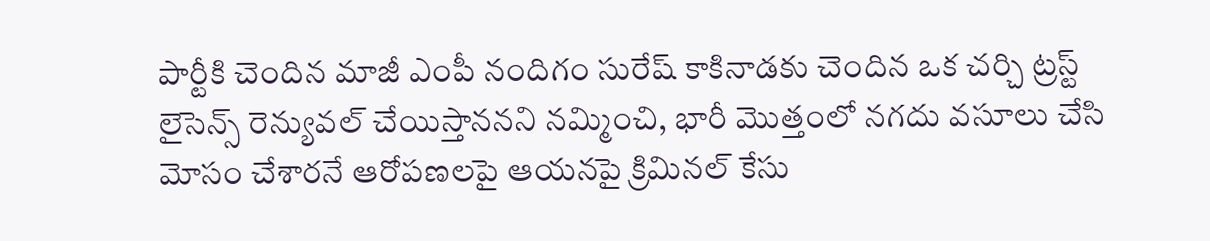పార్టీకి చెందిన మాజీ ఎంపీ నందిగం సురేష్ కాకినాడకు చెందిన ఒక చర్చి ట్రస్ట్ లైసెన్స్ రెన్యువల్ చేయిస్తాననని నమ్మించి, భారీ మొత్తంలో నగదు వసూలు చేసి మోసం చేశారనే ఆరోపణలపై ఆయనపై క్రిమినల్ కేసు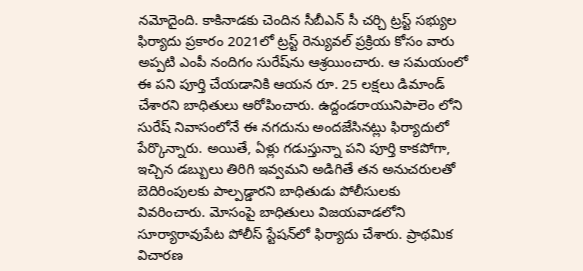నమోదైంది. కాకినాడకు చెందిన సీబీఎన్ సీ చర్చి ట్రస్ట్ సభ్యుల ఫిర్యాదు ప్రకారం 2021లో ట్రస్ట్ రెన్యువల్ ప్రక్రియ కోసం వారు అప్పటి ఎంపీ నందిగం సురేష్‌ను ఆశ్రయించారు. ఆ సమయంలో ఈ పని పూర్తి చేయడానికి ఆయన రూ. 25 లక్షలు డిమాండ్ చేశారని బాధితులు ఆరోపించారు. ఉద్దండరాయునిపాలెం లోని సురేష్ నివాసంలోనే ఈ నగదును అందజేసినట్లు ఫిర్యాదులో పేర్కొన్నారు. అయితే, ఏళ్లు గడుస్తున్నా పని పూర్తి కాకపోగా, ఇచ్చిన డబ్బులు తిరిగి ఇవ్వమని అడిగితే తన అనుచరులతో బెదిరింపులకు పాల్పడ్డారని బాధితుడు పోలీసులకు వివరించారు. మోసంపై బాధితులు విజయవాడలోని సూర్యారావుపేట పోలీస్ స్టేషన్‌లో ఫిర్యాదు చేశారు. ప్రాథమిక విచారణ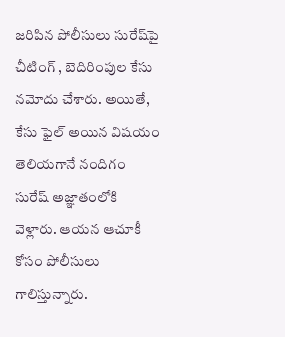జరిపిన పోలీసులు సురేష్‌పై చీటింగ్ , బెదిరింపుల కేసు నమోదు చేశారు. అయితే, కేసు ఫైల్ అయిన విషయం తెలియగానే నందిగం సురేష్ అజ్ఞాతంలోకి వెళ్లారు. ఆయన ఆచూకీ కోసం పోలీసులు గాలిస్తున్నారు.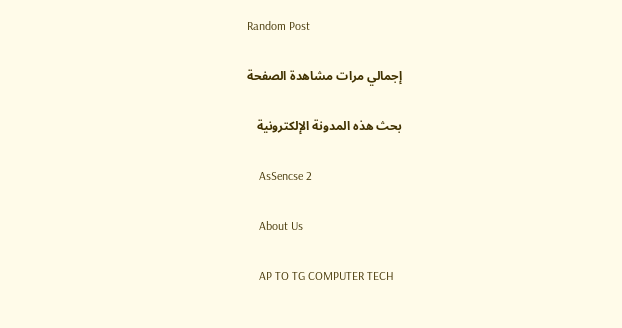Random Post

    إجمالي مرات مشاهدة الصفحة

    بحث هذه المدونة الإلكترونية

    AsSencse 2

    About Us

    AP TO TG COMPUTER TECH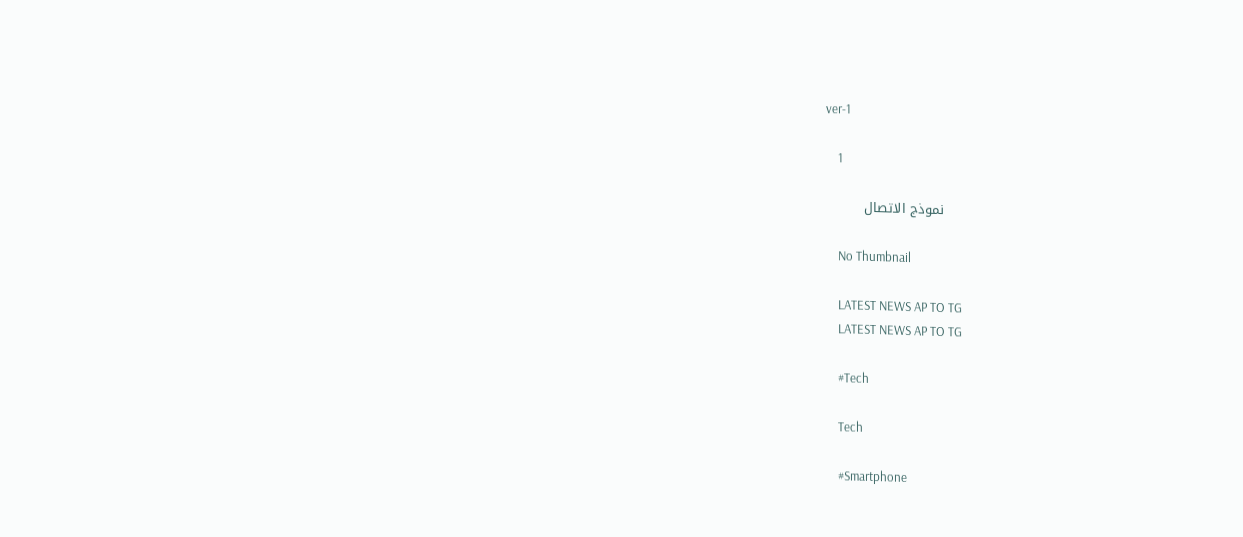ver-1

    1

    نموذج الاتصال

    No Thumbnail

    LATEST NEWS AP TO TG
    LATEST NEWS AP TO TG

    #Tech

    Tech

    #Smartphone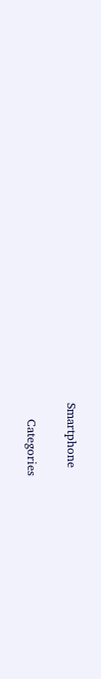Smartphone

    Categories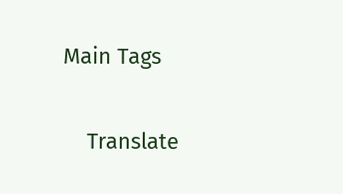Main Tags

    Translate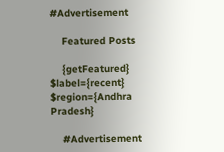#Advertisement

    Featured Posts

    {getFeatured} $label={recent} $region={Andhra Pradesh}

    #Advertisement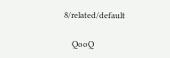8/related/default

    QooQ